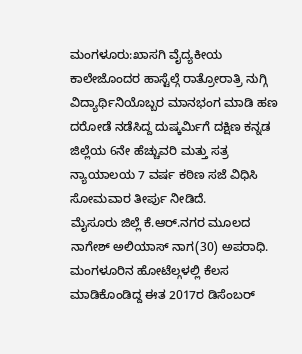ಮಂಗಳೂರು:ಖಾಸಗಿ ವೈದ್ಯಕೀಯ ಕಾಲೇಜೊಂದರ ಹಾಸ್ಟೆಲ್ಗೆ ರಾತ್ರೋರಾತ್ರಿ ನುಗ್ಗಿ ವಿದ್ಯಾರ್ಥಿನಿಯೊಬ್ಬರ ಮಾನಭಂಗ ಮಾಡಿ ಹಣ ದರೋಡೆ ನಡೆಸಿದ್ದ ದುಷ್ಕರ್ಮಿಗೆ ದಕ್ಷಿಣ ಕ‌ನ್ನಡ ಜಿಲ್ಲೆಯ 6ನೇ ಹೆಚ್ಚುವರಿ ಮತ್ತು ಸತ್ರ ನ್ಯಾಯಾಲಯ 7 ವರ್ಷ ಕಠಿಣ ಸಜೆ ವಿಧಿಸಿ ಸೋಮವಾರ ತೀರ್ಪು ನೀಡಿದೆ.
ಮೈಸೂರು ಜಿಲ್ಲೆ ಕೆ.ಆರ್.ನಗರ ಮೂಲದ ನಾಗೇಶ್ ಅಲಿಯಾಸ್ ನಾಗ(30) ಅಪರಾಧಿ. ಮಂಗಳೂರಿನ ಹೋಟೆಲ್ಗಳಲ್ಲಿ ಕೆಲಸ ಮಾಡಿಕೊಂಡಿದ್ದ ಈತ 2017ರ ಡಿಸೆಂಬರ್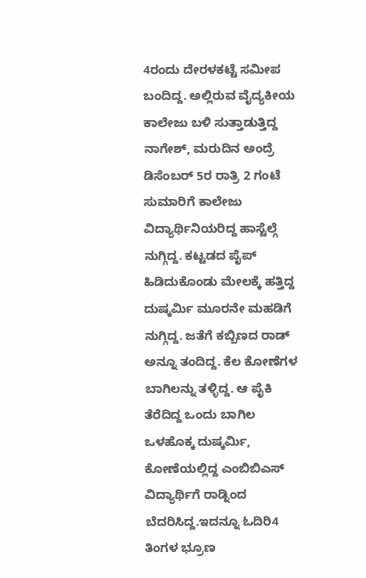4ರಂದು ದೇರಳಕಟ್ಟೆ ಸಮೀಪ ಬಂದಿದ್ದ. ಅಲ್ಲಿರುವ ವೈದ್ಯಕೀಯ ಕಾಲೇಜು ಬಳಿ ಸುತ್ತಾಡುತ್ತಿದ್ದ ನಾಗೇಶ್, ಮರುದಿನ ಅಂದ್ರೆ ಡಿಸೆಂಬರ್ 5ರ ರಾತ್ರಿ 2 ಗಂಟೆ ಸುಮಾರಿಗೆ ಕಾಲೇಜು ವಿದ್ಯಾರ್ಥಿನಿಯರಿದ್ದ ಹಾಸ್ಟೆಲ್ಗೆ ನುಗ್ಗಿದ್ದ. ಕಟ್ಟಡದ ಪೈಪ್ ಹಿಡಿದುಕೊಂಡು ಮೇಲಕ್ಕೆ ಹತ್ತಿದ್ದ ದುಷ್ಕರ್ಮಿ ಮೂರನೇ ಮಹಡಿಗೆ ನುಗ್ಗಿದ್ದ. ಜತೆಗೆ ಕಬ್ಬಿಣದ ರಾಡ್ ಅನ್ನೂ ತಂದಿದ್ದ. ಕೆಲ ಕೋಣೆಗಳ ಬಾಗಿಲನ್ನು ತಳ್ಳಿದ್ದ. ಆ ಪೈಕಿ ತೆರೆದಿದ್ದ ಒಂದು ಬಾಗಿಲ ಒಳಹೊಕ್ಕ ದುಷ್ಕರ್ಮಿ, ಕೋಣೆಯಲ್ಲಿದ್ದ ಎಂಬಿಬಿಎಸ್ ವಿದ್ಯಾರ್ಥಿಗೆ ರಾಡ್ನಿಂದ ಬೆದರಿಸಿದ್ದ.ಇದನ್ನೂ ಓದಿರಿ4 ತಿಂಗಳ ಭ್ರೂಣ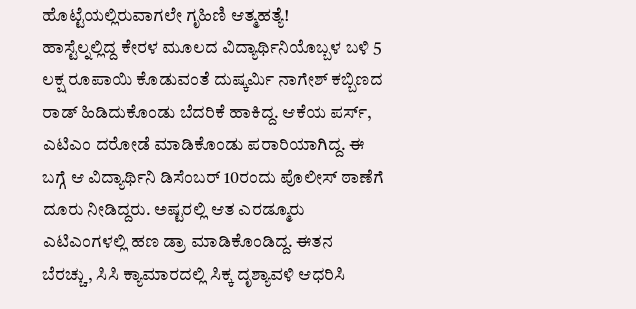ಹೊಟ್ಟೆಯಲ್ಲಿರುವಾಗಲೇ ಗೃಹಿಣಿ ಆತ್ಮಹತ್ಯೆ!
ಹಾಸ್ಟೆಲ್ನಲ್ಲಿದ್ದ ಕೇರಳ ಮೂಲದ ವಿದ್ಯಾರ್ಥಿನಿಯೊಬ್ಬಳ ಬಳಿ 5 ಲಕ್ಷ ರೂಪಾಯಿ ಕೊಡುವಂತೆ ದುಷ್ಕರ್ಮಿ ನಾಗೇಶ್ ಕಬ್ಬಿಣದ ರಾಡ್ ಹಿಡಿದುಕೊಂಡು ಬೆದರಿಕೆ ಹಾಕಿದ್ದ. ಆಕೆಯ ಪರ್ಸ್, ಎಟಿಎಂ ದರೋಡೆ ಮಾಡಿಕೊಂಡು ಪರಾರಿಯಾಗಿದ್ದ. ಈ ಬಗ್ಗೆ ಆ ವಿದ್ಯಾರ್ಥಿನಿ ಡಿಸೆಂಬರ್ 10ರಂದು ಪೊಲೀಸ್ ಠಾಣೆಗೆ ದೂರು ನೀಡಿದ್ದರು. ಅಷ್ಟರಲ್ಲಿ ಆತ ಎರಡ್ಮೂರು ಎಟಿಎಂಗಳಲ್ಲಿ ಹಣ ಡ್ರಾ ಮಾಡಿಕೊಂಡಿದ್ದ. ಈತನ ಬೆರಚ್ಚು, ಸಿಸಿ ಕ್ಯಾಮಾರದಲ್ಲಿ ಸಿಕ್ಕ ದೃಶ್ಯಾವಳಿ ಆಧರಿಸಿ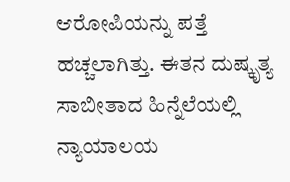ಆರೋಪಿಯನ್ನು ಪತ್ತೆ ಹಚ್ಚಲಾಗಿತ್ತು. ಈತನ ದುಷ್ಕೃತ್ಯ ಸಾಬೀತಾದ ಹಿನ್ನೆಲೆಯಲ್ಲಿ ನ್ಯಾಯಾಲಯ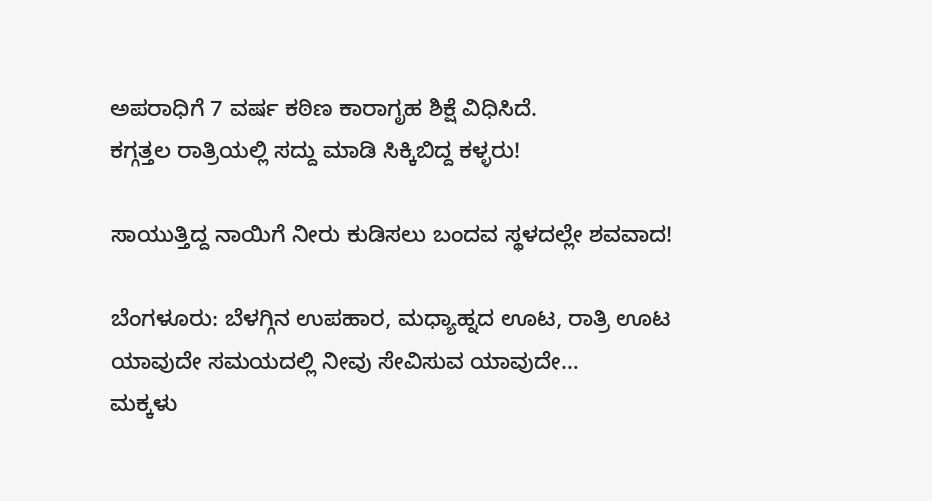ಅಪರಾಧಿಗೆ 7 ವರ್ಷ ಕಠಿಣ ಕಾರಾಗೃಹ ಶಿಕ್ಷೆ ವಿಧಿಸಿದೆ.
ಕಗ್ಗತ್ತಲ ರಾತ್ರಿಯಲ್ಲಿ ಸದ್ದು ಮಾಡಿ ಸಿಕ್ಕಿಬಿದ್ದ ಕಳ್ಳರು!

ಸಾಯುತ್ತಿದ್ದ ನಾಯಿಗೆ ನೀರು ಕುಡಿಸಲು ಬಂದವ ಸ್ಥಳದಲ್ಲೇ ಶವವಾದ!

ಬೆಂಗಳೂರು: ಬೆಳಗ್ಗಿನ ಉಪಹಾರ, ಮಧ್ಯಾಹ್ನದ ಊಟ, ರಾತ್ರಿ ಊಟ ಯಾವುದೇ ಸಮಯದಲ್ಲಿ ನೀವು ಸೇವಿಸುವ ಯಾವುದೇ…
ಮಕ್ಕಳು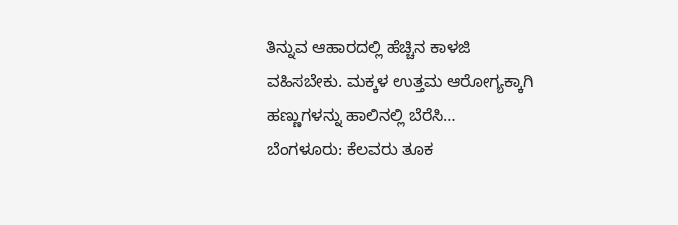ತಿನ್ನುವ ಆಹಾರದಲ್ಲಿ ಹೆಚ್ಚಿನ ಕಾಳಜಿ ವಹಿಸಬೇಕು. ಮಕ್ಕಳ ಉತ್ತಮ ಆರೋಗ್ಯಕ್ಕಾಗಿ ಹಣ್ಣುಗಳನ್ನು ಹಾಲಿನಲ್ಲಿ ಬೆರೆಸಿ…
ಬೆಂಗಳೂರು: ಕೆಲವರು ತೂಕ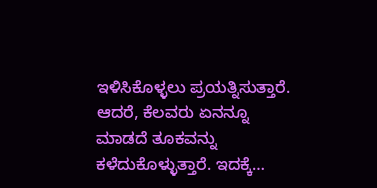ಇಳಿಸಿಕೊಳ್ಳಲು ಪ್ರಯತ್ನಿಸುತ್ತಾರೆ. ಆದರೆ, ಕೆಲವರು ಏನನ್ನೂ ಮಾಡದೆ ತೂಕವನ್ನು ಕಳೆದುಕೊಳ್ಳುತ್ತಾರೆ. ಇದಕ್ಕೆ…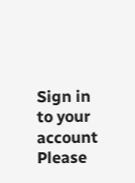Sign in to your account
Please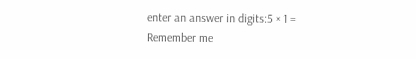enter an answer in digits:5 × 1 =
Remember me